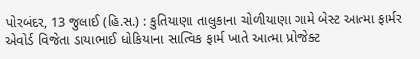પોરબંદર, 13 જુલાઈ (હિ.સ.) : કુતિયાણા તાલુકાના ચોળીયાણા ગામે બેસ્ટ આત્મા ફાર્મર એવોર્ડ વિજેતા ડાયાભાઈ ધોકિયાના સાત્વિક ફાર્મ ખાતે આત્મા પ્રોજેક્ટ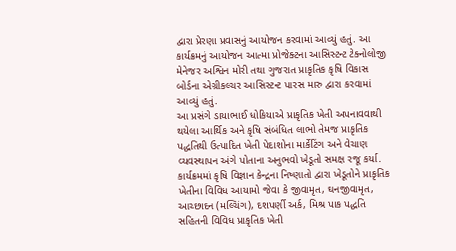દ્વારા પ્રેરણા પ્રવાસનું આયોજન કરવામાં આવ્યું હતું. આ કાર્યક્રમનું આયોજન આત્મા પ્રોજેક્ટના આસિસ્ટન્ટ ટેક્નોલોજી મેનેજર અશ્વિન મોરી તથા ગુજરાત પ્રાકૃતિક કૃષિ વિકાસ બોર્ડના એગ્રીકલ્ચર આસિસ્ટન્ટ પારસ મારુ દ્વારા કરવામાં આવ્યું હતું.
આ પ્રસંગે ડાયાભાઈ ધોકિયાએ પ્રાકૃતિક ખેતી અપનાવવાથી થયેલા આર્થિક અને કૃષિ સંબંધિત લાભો તેમજ પ્રાકૃતિક પદ્ધતિથી ઉત્પાદિત ખેતી પેદાશોના માર્કેટિંગ અને વેચાણ વ્યવસ્થાપન અંગે પોતાના અનુભવો ખેડૂતો સમક્ષ રજૂ કર્યા.
કાર્યક્રમમાં કૃષિ વિજ્ઞાન કેન્દ્રના નિષ્ણાતો દ્વારા ખેડૂતોને પ્રાકૃતિક ખેતીના વિવિધ આયામો જેવા કે જીવામૃત, ઘનજીવામૃત, આચ્છાદન (મલ્ચિંગ), દશપર્ણી અર્ક, મિશ્ર પાક પદ્ધતિ સહિતની વિવિધ પ્રાકૃતિક ખેતી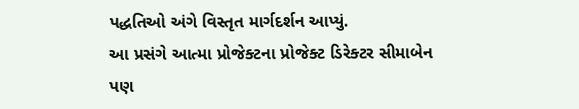પદ્ધતિઓ અંગે વિસ્તૃત માર્ગદર્શન આપ્યું.
આ પ્રસંગે આત્મા પ્રોજેક્ટના પ્રોજેક્ટ ડિરેક્ટર સીમાબેન પણ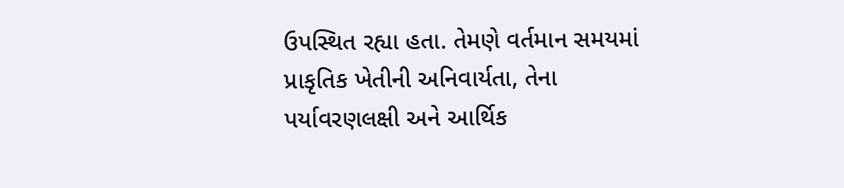ઉપસ્થિત રહ્યા હતા. તેમણે વર્તમાન સમયમાં પ્રાકૃતિક ખેતીની અનિવાર્યતા, તેના પર્યાવરણલક્ષી અને આર્થિક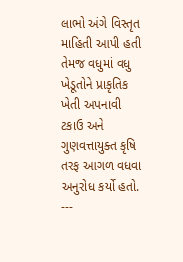લાભો અંગે વિસ્તૃત માહિતી આપી હતી તેમજ વધુમાં વધુ ખેડૂતોને પ્રાકૃતિક ખેતી અપનાવી ટકાઉ અને ગુણવત્તાયુક્ત કૃષિ તરફ આગળ વધવા અનુરોધ કર્યો હતો.
---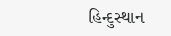હિન્દુસ્થાન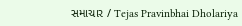સમાચાર / Tejas Pravinbhai Dholariya